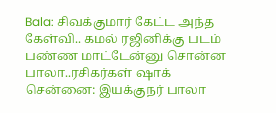Bala: சிவக்குமார் கேட்ட அந்த கேள்வி.. கமல் ரஜினிக்கு படம் பண்ண மாட்டேன்னு சொன்ன பாலா..ரசிகர்கள் ஷாக்
சென்னை: இயக்குநர் பாலா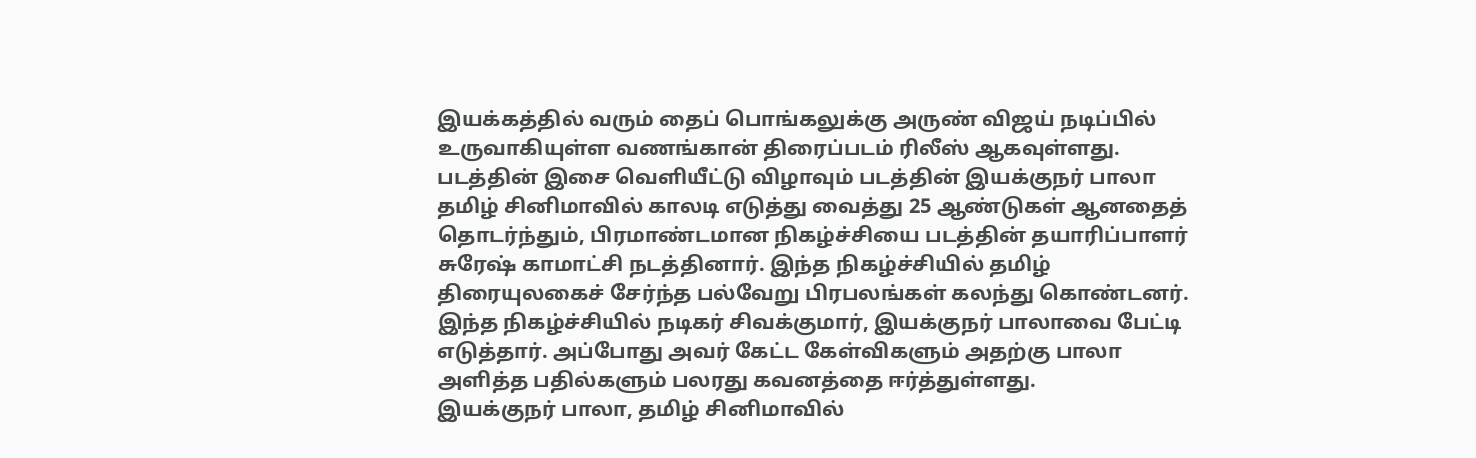இயக்கத்தில் வரும் தைப் பொங்கலுக்கு அருண் விஜய் நடிப்பில் உருவாகியுள்ள வணங்கான் திரைப்படம் ரிலீஸ் ஆகவுள்ளது. படத்தின் இசை வெளியீட்டு விழாவும் படத்தின் இயக்குநர் பாலா தமிழ் சினிமாவில் காலடி எடுத்து வைத்து 25 ஆண்டுகள் ஆனதைத் தொடர்ந்தும், பிரமாண்டமான நிகழ்ச்சியை படத்தின் தயாரிப்பாளர் சுரேஷ் காமாட்சி நடத்தினார். இந்த நிகழ்ச்சியில் தமிழ் திரையுலகைச் சேர்ந்த பல்வேறு பிரபலங்கள் கலந்து கொண்டனர். இந்த நிகழ்ச்சியில் நடிகர் சிவக்குமார், இயக்குநர் பாலாவை பேட்டி எடுத்தார். அப்போது அவர் கேட்ட கேள்விகளும் அதற்கு பாலா அளித்த பதில்களும் பலரது கவனத்தை ஈர்த்துள்ளது.
இயக்குநர் பாலா, தமிழ் சினிமாவில்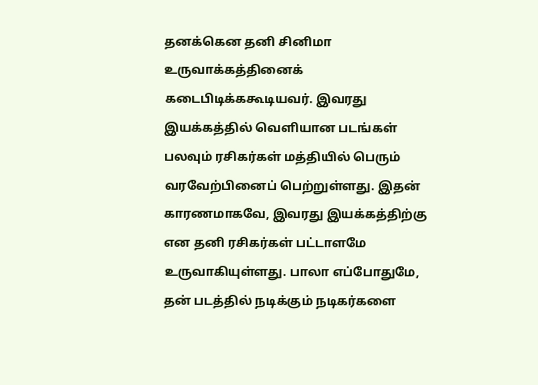தனக்கென தனி சினிமா உருவாக்கத்தினைக் கடைபிடிக்ககூடியவர். இவரது இயக்கத்தில் வெளியான படங்கள் பலவும் ரசிகர்கள் மத்தியில் பெரும் வரவேற்பினைப் பெற்றுள்ளது. இதன் காரணமாகவே, இவரது இயக்கத்திற்கு என தனி ரசிகர்கள் பட்டாளமே உருவாகியுள்ளது. பாலா எப்போதுமே, தன் படத்தில் நடிக்கும் நடிகர்களை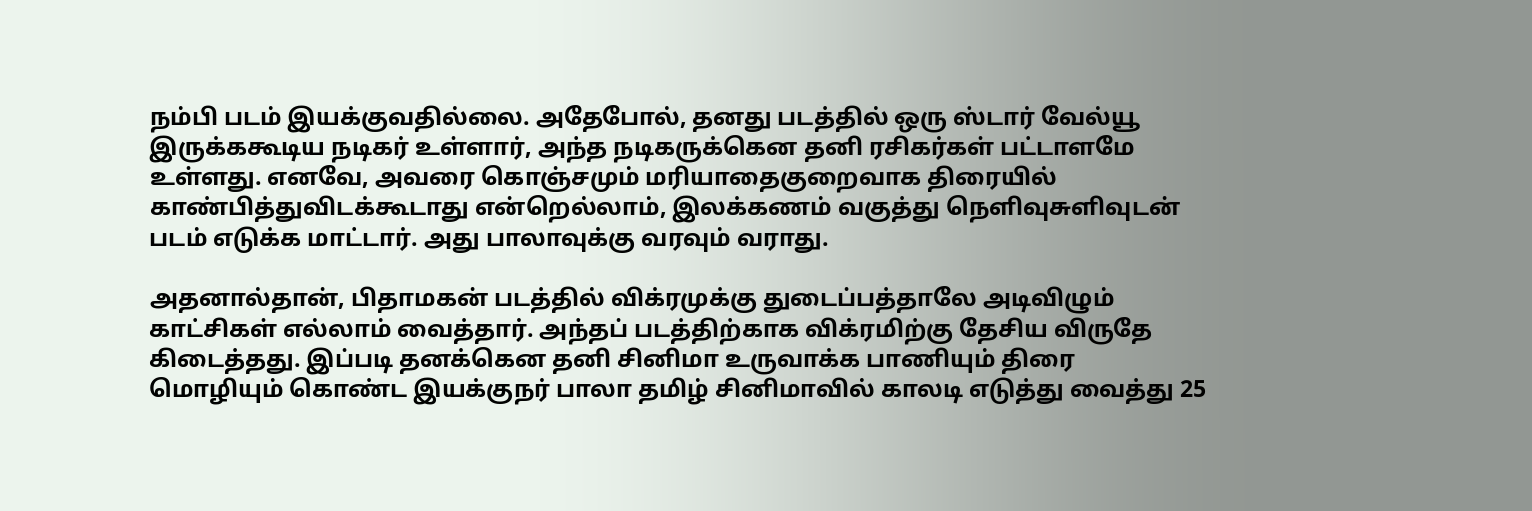நம்பி படம் இயக்குவதில்லை. அதேபோல், தனது படத்தில் ஒரு ஸ்டார் வேல்யூ இருக்ககூடிய நடிகர் உள்ளார், அந்த நடிகருக்கென தனி ரசிகர்கள் பட்டாளமே உள்ளது. எனவே, அவரை கொஞ்சமும் மரியாதைகுறைவாக திரையில் காண்பித்துவிடக்கூடாது என்றெல்லாம், இலக்கணம் வகுத்து நெளிவுசுளிவுடன் படம் எடுக்க மாட்டார். அது பாலாவுக்கு வரவும் வராது.

அதனால்தான், பிதாமகன் படத்தில் விக்ரமுக்கு துடைப்பத்தாலே அடிவிழும் காட்சிகள் எல்லாம் வைத்தார். அந்தப் படத்திற்காக விக்ரமிற்கு தேசிய விருதே கிடைத்தது. இப்படி தனக்கென தனி சினிமா உருவாக்க பாணியும் திரை மொழியும் கொண்ட இயக்குநர் பாலா தமிழ் சினிமாவில் காலடி எடுத்து வைத்து 25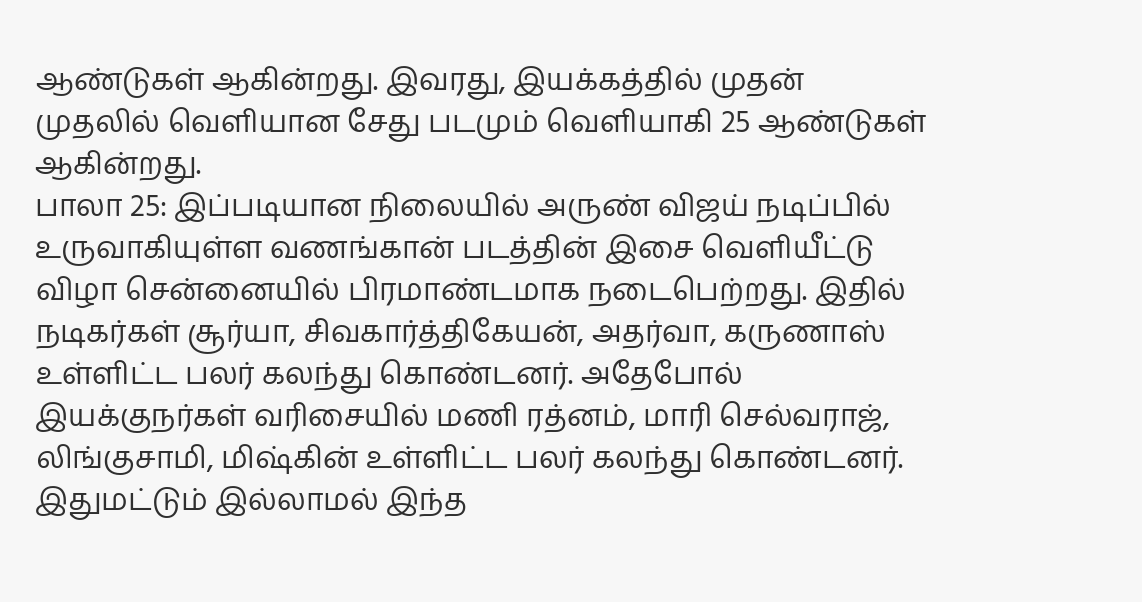ஆண்டுகள் ஆகின்றது. இவரது, இயக்கத்தில் முதன் முதலில் வெளியான சேது படமும் வெளியாகி 25 ஆண்டுகள் ஆகின்றது.
பாலா 25: இப்படியான நிலையில் அருண் விஜய் நடிப்பில் உருவாகியுள்ள வணங்கான் படத்தின் இசை வெளியீட்டு விழா சென்னையில் பிரமாண்டமாக நடைபெற்றது. இதில் நடிகர்கள் சூர்யா, சிவகார்த்திகேயன், அதர்வா, கருணாஸ் உள்ளிட்ட பலர் கலந்து கொண்டனர். அதேபோல் இயக்குநர்கள் வரிசையில் மணி ரத்னம், மாரி செல்வராஜ், லிங்குசாமி, மிஷ்கின் உள்ளிட்ட பலர் கலந்து கொண்டனர். இதுமட்டும் இல்லாமல் இந்த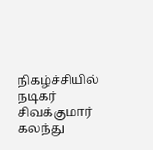நிகழ்ச்சியில் நடிகர் சிவக்குமார் கலந்து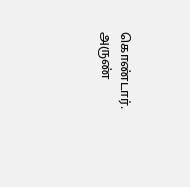கொண்டார். அருண்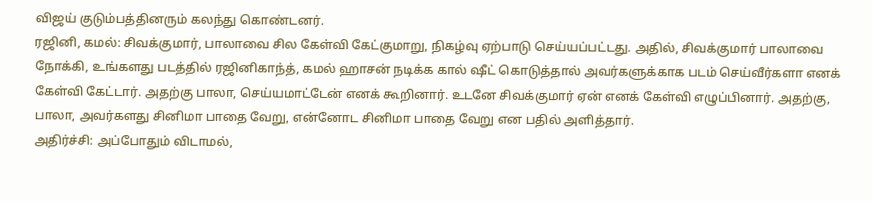விஜய் குடும்பத்தினரும் கலந்து கொண்டனர்.
ரஜினி, கமல்: சிவக்குமார், பாலாவை சில கேள்வி கேட்குமாறு, நிகழ்வு ஏற்பாடு செய்யப்பட்டது. அதில், சிவக்குமார் பாலாவை நோக்கி, உங்களது படத்தில் ரஜினிகாந்த், கமல் ஹாசன் நடிக்க கால் ஷீட் கொடுத்தால் அவர்களுக்காக படம் செய்வீர்களா எனக் கேள்வி கேட்டார். அதற்கு பாலா, செய்யமாட்டேன் எனக் கூறினார். உடனே சிவக்குமார் ஏன் எனக் கேள்வி எழுப்பினார். அதற்கு, பாலா, அவர்களது சினிமா பாதை வேறு, என்னோட சினிமா பாதை வேறு என பதில் அளித்தார்.
அதிர்ச்சி: அப்போதும் விடாமல்,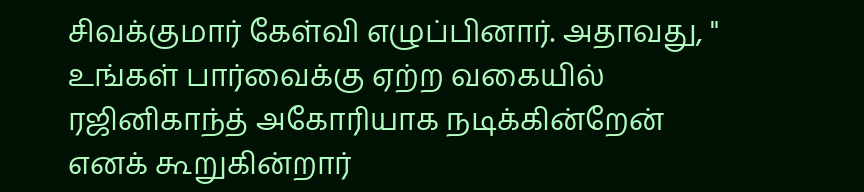சிவக்குமார் கேள்வி எழுப்பினார். அதாவது, " உங்கள் பார்வைக்கு ஏற்ற வகையில் ரஜினிகாந்த் அகோரியாக நடிக்கின்றேன் எனக் கூறுகின்றார்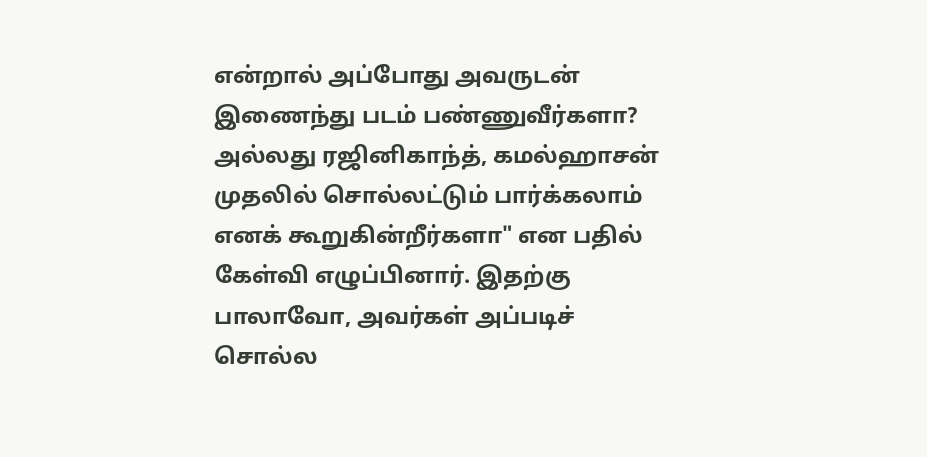என்றால் அப்போது அவருடன் இணைந்து படம் பண்ணுவீர்களா? அல்லது ரஜினிகாந்த், கமல்ஹாசன் முதலில் சொல்லட்டும் பார்க்கலாம் எனக் கூறுகின்றீர்களா" என பதில் கேள்வி எழுப்பினார். இதற்கு பாலாவோ, அவர்கள் அப்படிச் சொல்ல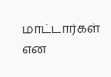மாட்டார்கள் என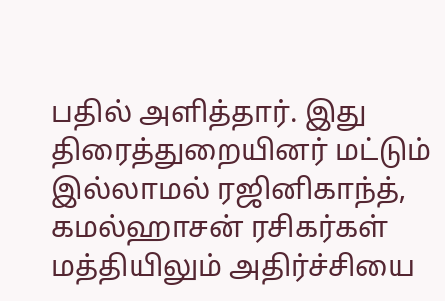பதில் அளித்தார். இது திரைத்துறையினர் மட்டும் இல்லாமல் ரஜினிகாந்த், கமல்ஹாசன் ரசிகர்கள் மத்தியிலும் அதிர்ச்சியை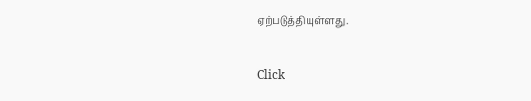ஏற்படுத்தியுள்ளது.


Click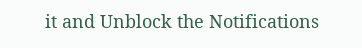it and Unblock the Notifications